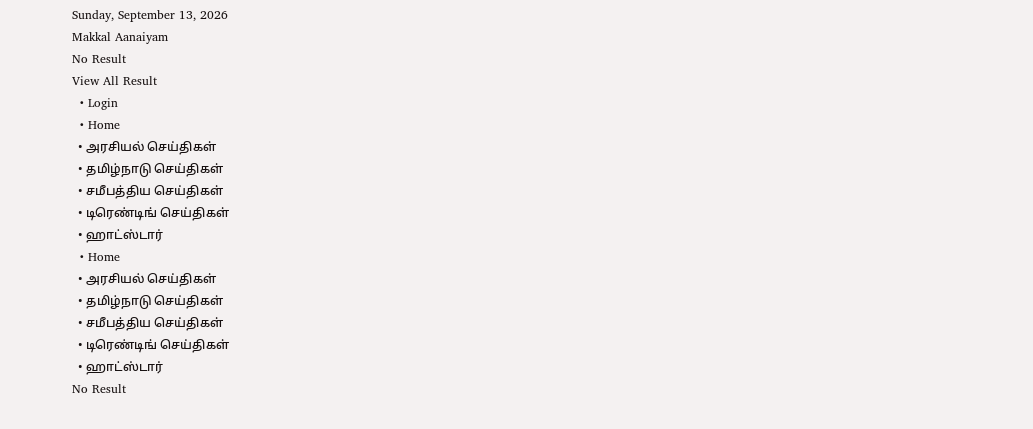Sunday, September 13, 2026
Makkal Aanaiyam
No Result
View All Result
  • Login
  • Home
  • அரசியல் செய்திகள்
  • தமிழ்நாடு செய்திகள்
  • சமீபத்திய செய்திகள்
  • டிரெண்டிங் செய்திகள்
  • ஹாட்ஸ்டார்
  • Home
  • அரசியல் செய்திகள்
  • தமிழ்நாடு செய்திகள்
  • சமீபத்திய செய்திகள்
  • டிரெண்டிங் செய்திகள்
  • ஹாட்ஸ்டார்
No Result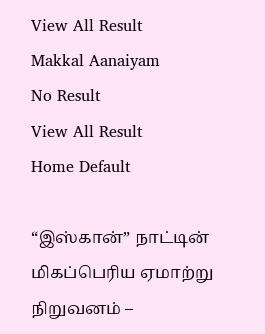View All Result
Makkal Aanaiyam
No Result
View All Result
Home Default

“இஸ்கான்” நாட்டின் மிகப்பெரிய ஏமாற்று நிறுவனம் –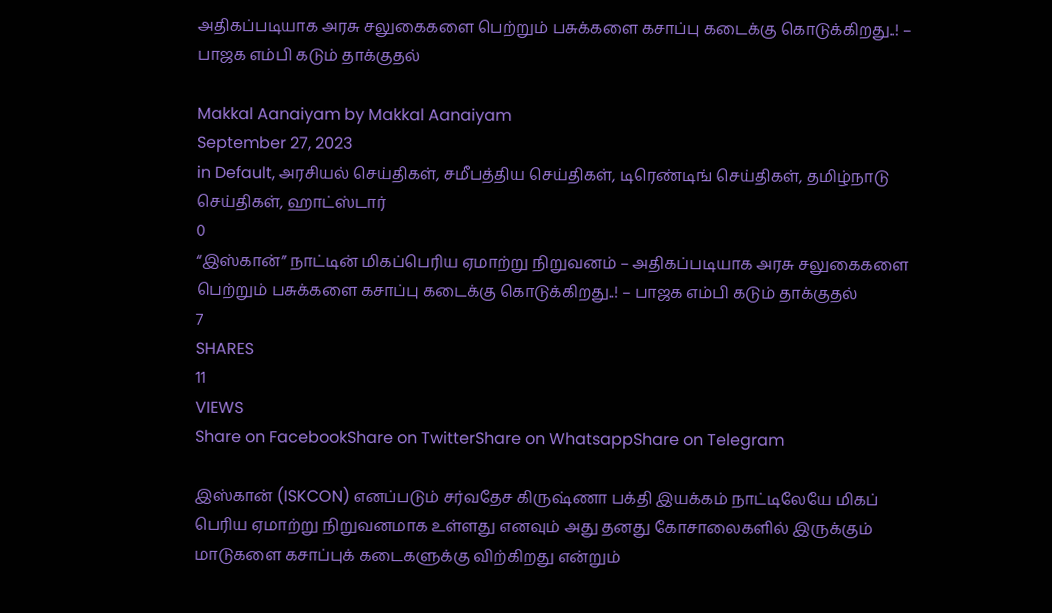அதிகப்படியாக அரசு சலுகைகளை பெற்றும் பசுக்களை கசாப்பு கடைக்கு கொடுக்கிறது..! – பாஜக எம்பி கடும் தாக்குதல்

Makkal Aanaiyam by Makkal Aanaiyam
September 27, 2023
in Default, அரசியல் செய்திகள், சமீபத்திய செய்திகள், டிரெண்டிங் செய்திகள், தமிழ்நாடு செய்திகள், ஹாட்ஸ்டார்
0
“இஸ்கான்” நாட்டின் மிகப்பெரிய ஏமாற்று நிறுவனம் – அதிகப்படியாக அரசு சலுகைகளை பெற்றும் பசுக்களை கசாப்பு கடைக்கு கொடுக்கிறது..! – பாஜக எம்பி கடும் தாக்குதல்
7
SHARES
11
VIEWS
Share on FacebookShare on TwitterShare on WhatsappShare on Telegram

இஸ்கான் (ISKCON) எனப்படும் சர்வதேச கிருஷ்ணா பக்தி இயக்கம் நாட்டிலேயே மிகப் பெரிய ஏமாற்று நிறுவனமாக உள்ளது எனவும் அது தனது கோசாலைகளில் இருக்கும் மாடுகளை கசாப்புக் கடைகளுக்கு விற்கிறது என்றும்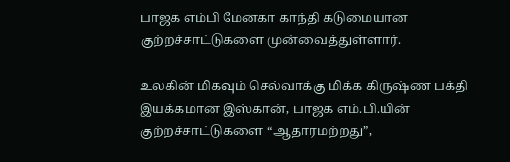பாஜக எம்பி மேனகா காந்தி கடுமையான குற்றச்சாட்டுகளை முன்வைத்துள்ளார்.

உலகின் மிகவும் செல்வாக்கு மிக்க கிருஷ்ண பக்தி இயக்கமான இஸ்கான், பாஜக எம்.பி.யின் குற்றச்சாட்டுகளை “ஆதாரமற்றது”,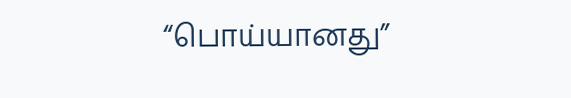“பொய்யானது”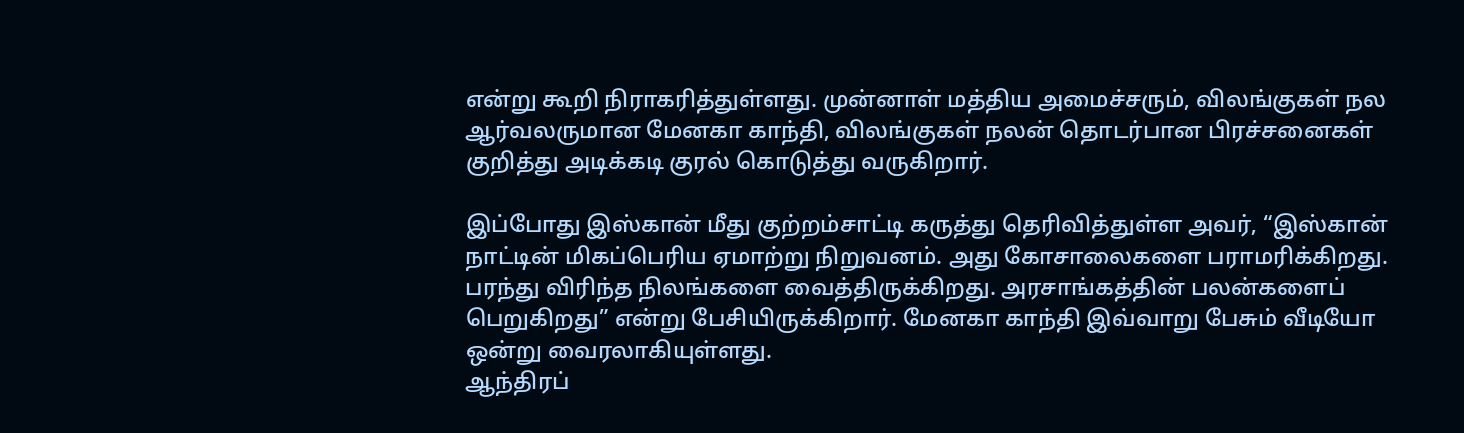என்று கூறி நிராகரித்துள்ளது. முன்னாள் மத்திய அமைச்சரும், விலங்குகள் நல ஆர்வலருமான மேனகா காந்தி, விலங்குகள் நலன் தொடர்பான பிரச்சனைகள் குறித்து அடிக்கடி குரல் கொடுத்து வருகிறார்.

இப்போது இஸ்கான் மீது குற்றம்சாட்டி கருத்து தெரிவித்துள்ள அவர், “இஸ்கான் நாட்டின் மிகப்பெரிய ஏமாற்று நிறுவனம். அது கோசாலைகளை பராமரிக்கிறது. பரந்து விரிந்த நிலங்களை வைத்திருக்கிறது. அரசாங்கத்தின் பலன்களைப் பெறுகிறது” என்று பேசியிருக்கிறார். மேனகா காந்தி இவ்வாறு பேசும் வீடியோ ஒன்று வைரலாகியுள்ளது.
ஆந்திரப்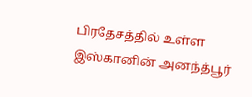பிரதேசத்தில் உள்ள இஸ்கானின் அனந்த்பூர்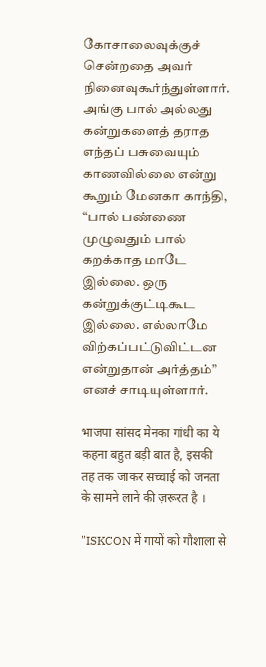கோசாலைவுக்குச் சென்றதை அவர் நினைவுகூர்ந்துள்ளார். அங்கு பால் அல்லது கன்றுகளைத் தராத எந்தப் பசுவையும் காணவில்லை என்று கூறும் மேனகா காந்தி, “பால் பண்ணை முழுவதும் பால் கறக்காத மாடே இல்லை. ஒரு கன்றுக்குட்டிகூட இல்லை. எல்லாமே விற்கப்பட்டுவிட்டன என்றுதான் அர்த்தம்” எனச் சாடியுள்ளார்.

भाजपा सांसद मेनका गांधी का ये कहना बहुत बड़ी बात है, इसकी तह तक जाकर सच्चाई को जनता के सामने लाने की ज़रूरत है ।

"ISKCON में गायों को गौशाला से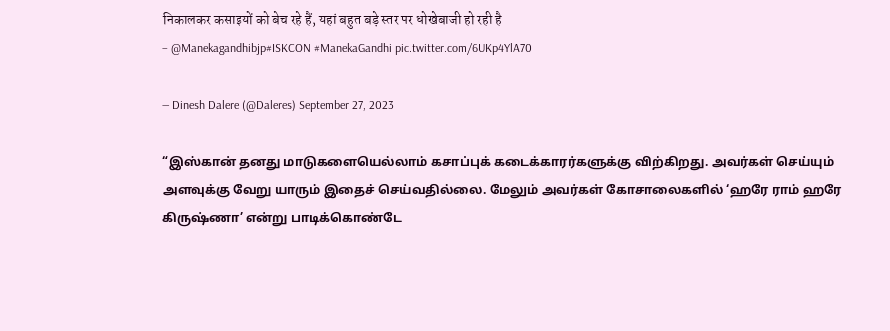निकालकर कसाइयों को बेच रहे हैं, यहां बहुत बड़े स्तर पर धोखेबाजी हो रही है
– @Manekagandhibjp#ISKCON #ManekaGandhi pic.twitter.com/6UKp4YlA70

— Dinesh Dalere (@Daleres) September 27, 2023

“இஸ்கான் தனது மாடுகளையெல்லாம் கசாப்புக் கடைக்காரர்களுக்கு விற்கிறது. அவர்கள் செய்யும் அளவுக்கு வேறு யாரும் இதைச் செய்வதில்லை. மேலும் அவர்கள் கோசாலைகளில் ‘ஹரே ராம் ஹரே கிருஷ்ணா’ என்று பாடிக்கொண்டே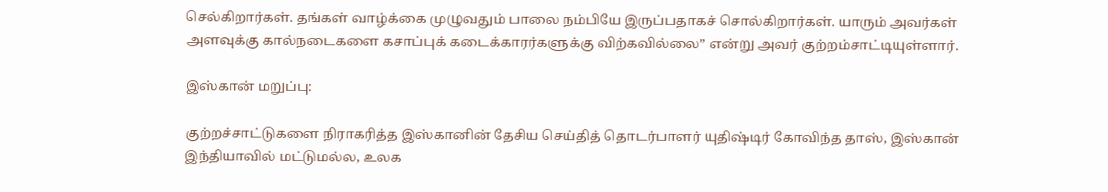செல்கிறார்கள். தங்கள் வாழ்க்கை முழுவதும் பாலை நம்பியே இருப்பதாகச் சொல்கிறார்கள். யாரும் அவர்கள் அளவுக்கு கால்நடைகளை கசாப்புக் கடைக்காரர்களுக்கு விற்கவில்லை” என்று அவர் குற்றம்சாட்டியுள்ளார்.

இஸ்கான் மறுப்பு:

குற்றச்சாட்டுகளை நிராகரித்த இஸ்கானின் தேசிய செய்தித் தொடர்பாளர் யுதிஷ்டிர் கோவிந்த தாஸ், இஸ்கான் இந்தியாவில் மட்டுமல்ல, உலக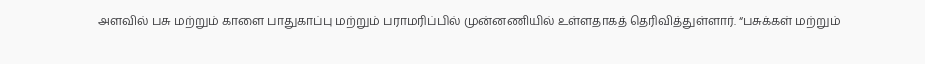அளவில் பசு மற்றும் காளை பாதுகாப்பு மற்றும் பராமரிப்பில் முன்னணியில் உள்ளதாகத் தெரிவித்துள்ளார். “பசுக்கள் மற்றும்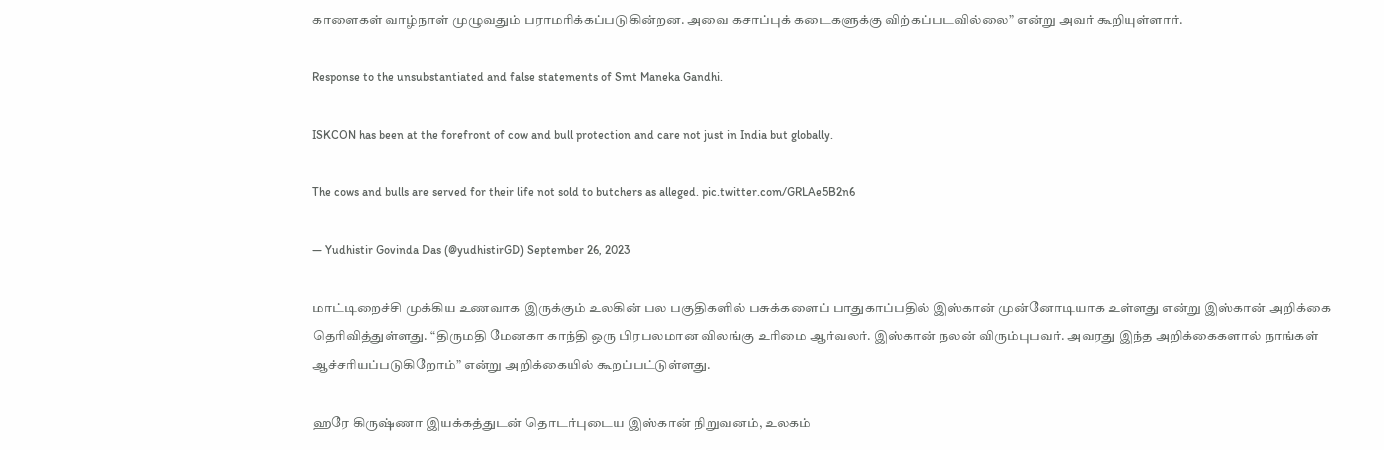காளைகள் வாழ்நாள் முழுவதும் பராமரிக்கப்படுகின்றன. அவை கசாப்புக் கடைகளுக்கு விற்கப்படவில்லை” என்று அவர் கூறியுள்ளார்.

Response to the unsubstantiated and false statements of Smt Maneka Gandhi.

ISKCON has been at the forefront of cow and bull protection and care not just in India but globally.

The cows and bulls are served for their life not sold to butchers as alleged. pic.twitter.com/GRLAe5B2n6

— Yudhistir Govinda Das (@yudhistirGD) September 26, 2023

மாட்டிறைச்சி முக்கிய உணவாக இருக்கும் உலகின் பல பகுதிகளில் பசுக்களைப் பாதுகாப்பதில் இஸ்கான் முன்னோடியாக உள்ளது என்று இஸ்கான் அறிக்கை தெரிவித்துள்ளது. “திருமதி மேனகா காந்தி ஒரு பிரபலமான விலங்கு உரிமை ஆர்வலர். இஸ்கான் நலன் விரும்புபவர். அவரது இந்த அறிக்கைகளால் நாங்கள் ஆச்சரியப்படுகிறோம்” என்று அறிக்கையில் கூறப்பட்டுள்ளது.

ஹரே கிருஷ்ணா இயக்கத்துடன் தொடர்புடைய இஸ்கான் நிறுவனம், உலகம்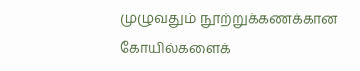முழுவதும் நூற்றுக்கணக்கான கோயில்களைக்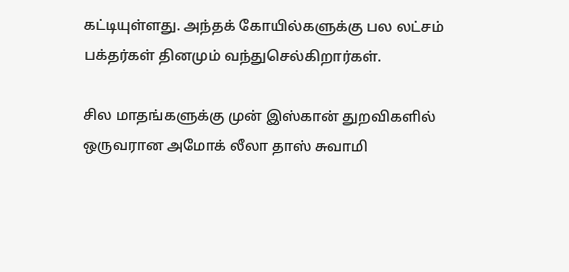கட்டியுள்ளது. அந்தக் கோயில்களுக்கு பல லட்சம் பக்தர்கள் தினமும் வந்துசெல்கிறார்கள்.

சில மாதங்களுக்கு முன் இஸ்கான் துறவிகளில் ஒருவரான அமோக் லீலா தாஸ் சுவாமி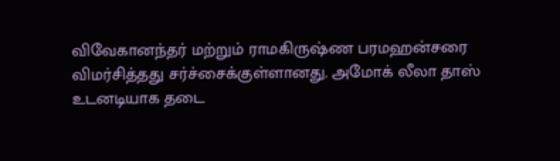விவேகானந்தர் மற்றும் ராமகிருஷ்ண பரமஹன்சரை விமர்சித்தது சர்ச்சைக்குள்ளானது. அமோக் லீலா தாஸ் உடனடியாக தடை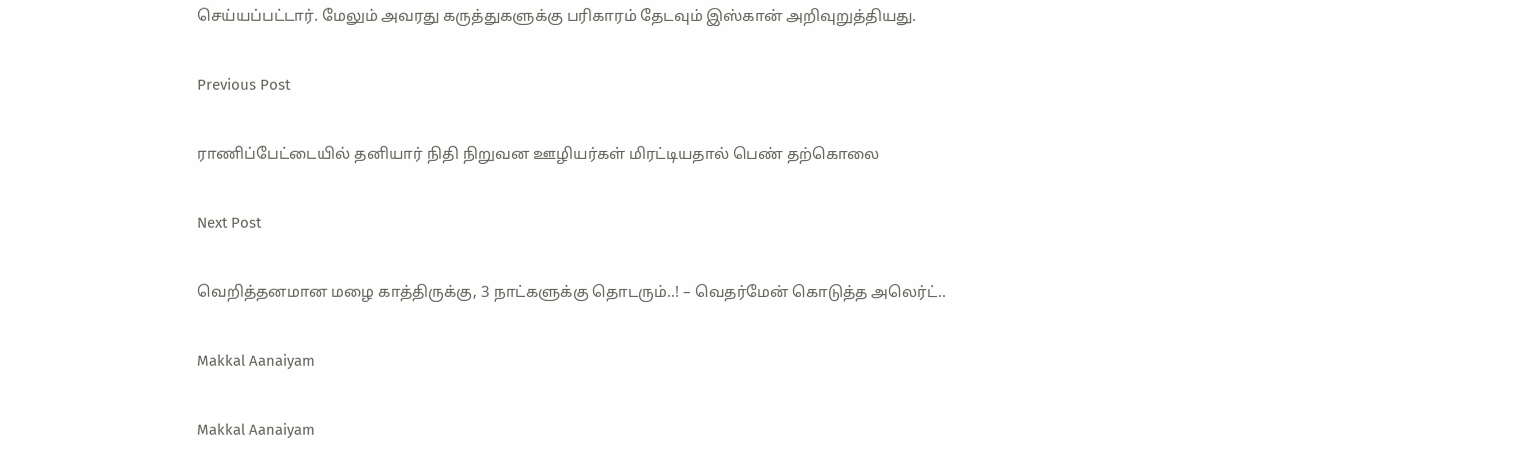செய்யப்பட்டார். மேலும் அவரது கருத்துகளுக்கு பரிகாரம் தேடவும் இஸ்கான் அறிவுறுத்தியது.

Previous Post

ராணிப்பேட்டையில் தனியார் நிதி நிறுவன ஊழியர்கள் மிரட்டியதால் பெண் தற்கொலை

Next Post

வெறித்தனமான மழை காத்திருக்கு, 3 நாட்களுக்கு தொடரும்..! – வெதர்மேன் கொடுத்த அலெர்ட்..

Makkal Aanaiyam

Makkal Aanaiyam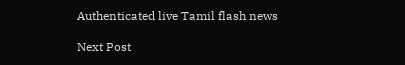Authenticated live Tamil flash news

Next Post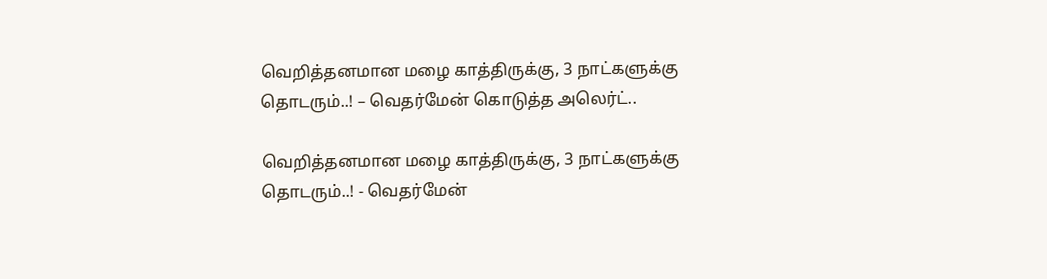வெறித்தனமான மழை காத்திருக்கு, 3 நாட்களுக்கு தொடரும்..! – வெதர்மேன் கொடுத்த அலெர்ட்..

வெறித்தனமான மழை காத்திருக்கு, 3 நாட்களுக்கு தொடரும்..! - வெதர்மேன்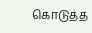கொடுத்த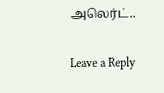அலெர்ட்..

Leave a Reply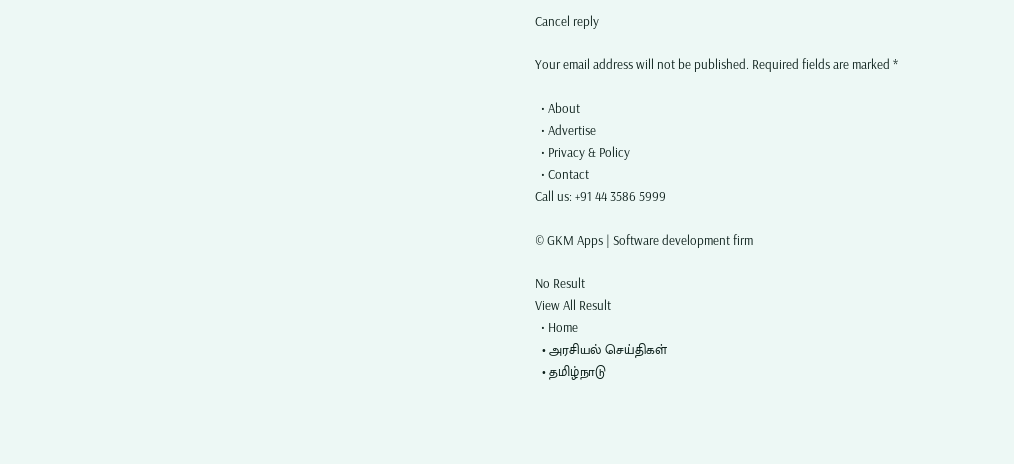Cancel reply

Your email address will not be published. Required fields are marked *

  • About
  • Advertise
  • Privacy & Policy
  • Contact
Call us: +91 44 3586 5999

© GKM Apps | Software development firm

No Result
View All Result
  • Home
  • அரசியல் செய்திகள்
  • தமிழ்நாடு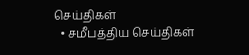செய்திகள்
  • சமீபத்திய செய்திகள்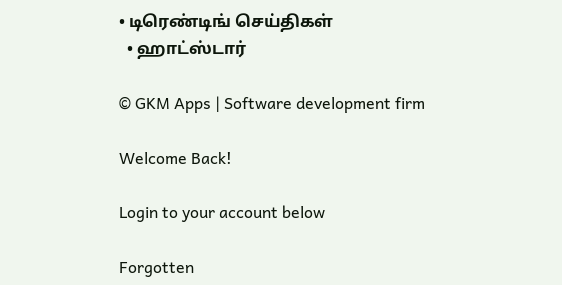• டிரெண்டிங் செய்திகள்
  • ஹாட்ஸ்டார்

© GKM Apps | Software development firm

Welcome Back!

Login to your account below

Forgotten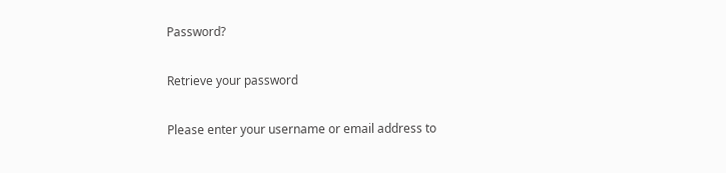Password?

Retrieve your password

Please enter your username or email address to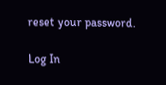reset your password.

Log In